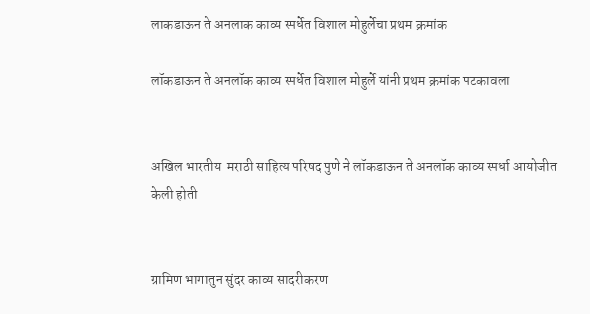लाकडाऊन ते अनलाक काव्य स्पर्धेत विशाल मोहुर्लेचा प्रथम क्रमांक

लॉकडाऊन ते अनलॉक काव्य स्पर्धेत विशाल मोहुर्ले यांनी प्रथम क्रमांक पटकावला


अखिल भारतीय  मराठी साहित्य परिषद पुणे ने लॉकडाऊन ते अनलॉक काव्य स्पर्धा आयोजीत केली होती


ग्रामिण भागातुन सुंदर काव्य सादरीकरण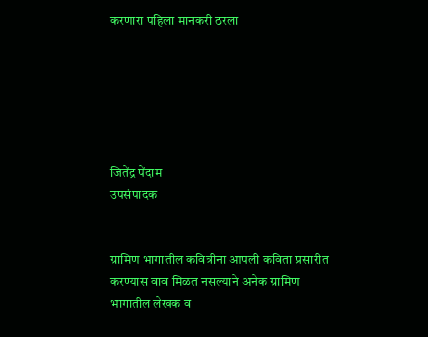करणारा पहिला मानकरी ठरला






जितेंद्र पेंदाम
उपसंपादक


ग्रामिण भागातील कवित्रीना आपली कविता प्रसारीत करण्यास वाव मिळत नसल्याने अनेक ग्रामिण भागातील लेखक व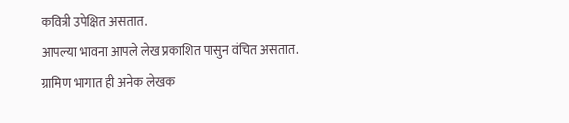कवित्री उपेक्षित असतात.
आपल्या भावना आपले लेख प्रकाशित पासुन वंचित असतात.
ग्रामिण भागात ही अनेक लेखक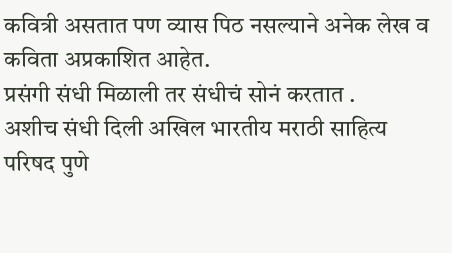कवित्री असतात पण व्यास पिठ नसल्याने अनेक लेख व कविता अप्रकाशित आहेत.
प्रसंगी संधी मिळाली तर संधीचं सोनं करतात .
अशीच संधी दिली अखिल भारतीय मराठी साहित्य परिषद पुणे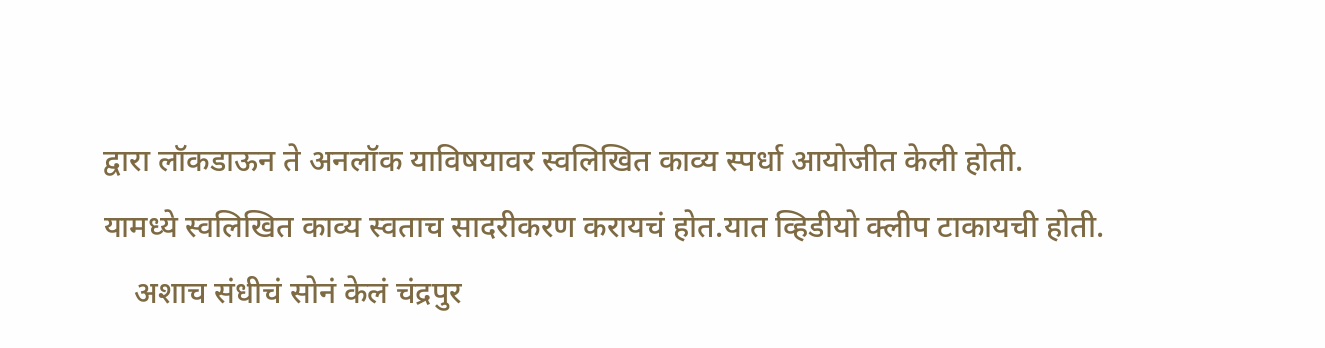द्वारा लॉकडाऊन ते अनलॉक याविषयावर स्वलिखित काव्य स्पर्धा आयोजीत केली होती.
यामध्ये स्वलिखित काव्य स्वताच सादरीकरण करायचं होत.यात व्हिडीयो क्लीप टाकायची होती.
    अशाच संधीचं सोनं केलं चंद्रपुर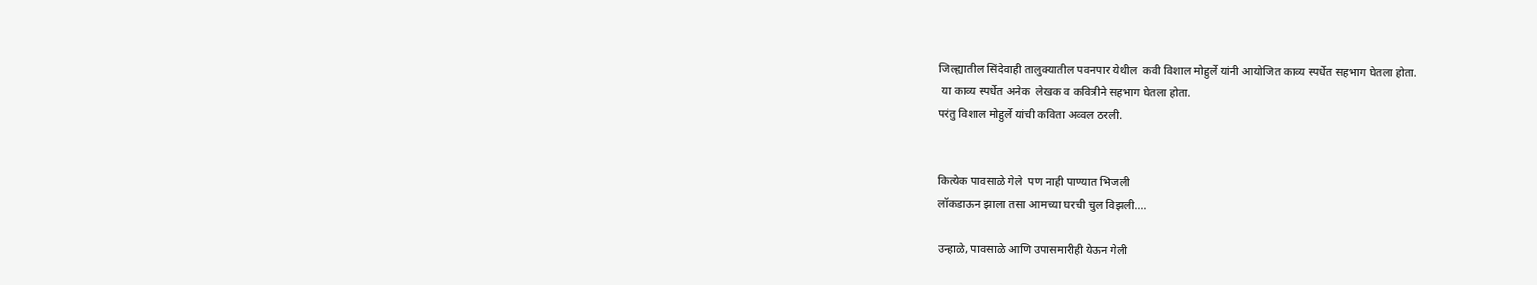जिल्ह्यातील सिंदेवाही तालुक्यातील पवनपार येथील  कवी विशाल मोहुर्ले यांनी आयोजित काव्य स्पर्धेत सहभाग घेतला होता.
 या काव्य स्पर्धेत अनेक  लेखक व कवित्रीने सहभाग घेतला होता.
परंतु विशाल मोहुर्ले यांची कविता अव्वल ठरली.


कित्येक पावसाळे गेले  पण नाही पाण्यात भिजली
लॉकडाऊन झाला तसा आमच्या घरची चुल विझली....

उन्हाळे, पावसाळे आणि उपासमारीही येऊन गेली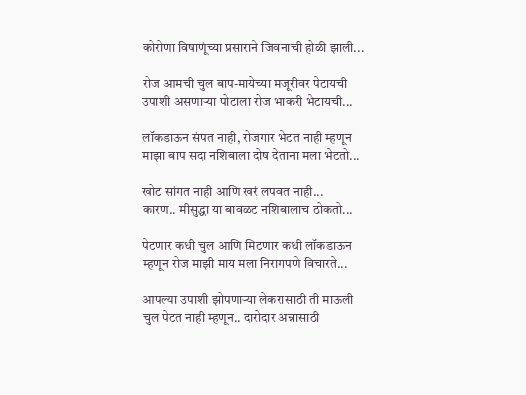कोरोणा विषाणूंच्या प्रसाराने जिवनाची होळी झाली...

रोज आमची चुल बाप-मायेच्या मजूरीवर पेटायची
उपाशी असणाऱ्या पोटाला रोज भाकरी भेटायची...

लॉकडाऊन संपत नाही, रोजगार भेटत नाही म्हणून
माझा बाप सदा नशिबाला दोष देताना मला भेटतो...

खोट सांगत नाही आणि खरं लपवत नाही...
कारण.. मीसुद्धा या बावळट नशिबालाच ठोकतो...

पेटणार कधी चुल आणि मिटणार कधी लॉकडाऊन
म्हणून रोज माझी माय मला निरागपणे विचारते...

आपल्या उपाशी झोपणाऱ्या लेकरासाठी ती माऊली
चुल पेटत नाही म्हणून.. दारोदार अन्नासाठी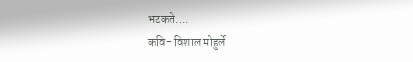भटकते....
कवि- विशाल मोहुर्ले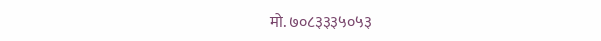मो. ७०८३३३५०५३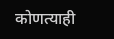कोणत्याही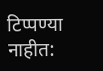टिप्पण्‍या नाहीत: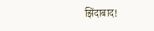झिंदाबाद!